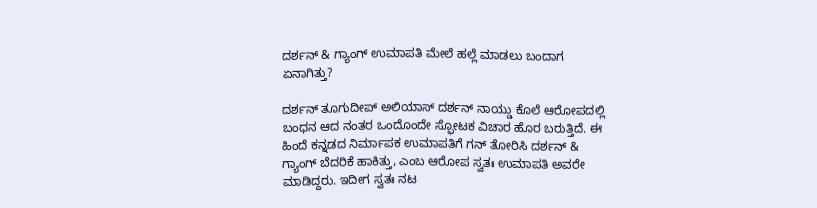ದರ್ಶನ್ & ಗ್ಯಾಂಗ್ ಉಮಾಪತಿ ಮೇಲೆ ಹಲ್ಲೆ ಮಾಡಲು ಬಂದಾಗ ಏನಾಗಿತ್ತು?

ದರ್ಶನ್ ತೂಗುದೀಪ್ ಅಲಿಯಾಸ್ ದರ್ಶನ್ ನಾಯ್ಡು ಕೊಲೆ ಆರೋಪದಲ್ಲಿ ಬಂಧನ ಆದ ನಂತರ ಒಂದೊಂದೇ ಸ್ಫೋಟಕ ವಿಚಾರ ಹೊರ ಬರುತ್ತಿದೆ. ಈ ಹಿಂದೆ ಕನ್ನಡದ ನಿರ್ಮಾಪಕ ಉಮಾಪತಿಗೆ ಗನ್ ತೋರಿಸಿ ದರ್ಶನ್ & ಗ್ಯಾಂಗ್ ಬೆದರಿಕೆ ಹಾಕಿತ್ತು, ಎಂಬ ಆರೋಪ ಸ್ವತಃ ಉಮಾಪತಿ ಅವರೇ ಮಾಡಿದ್ದರು. ಇದೀಗ ಸ್ವತಃ ನಟ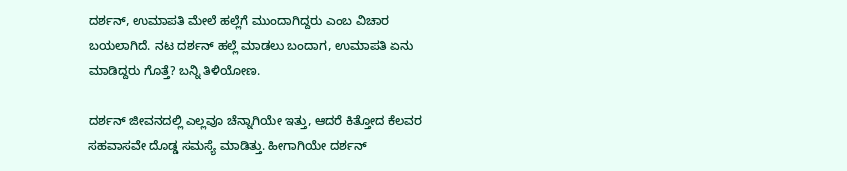ದರ್ಶನ್, ಉಮಾಪತಿ ಮೇಲೆ ಹಲ್ಲೆಗೆ ಮುಂದಾಗಿದ್ದರು ಎಂಬ ವಿಚಾರ ಬಯಲಾಗಿದೆ. ನಟ ದರ್ಶನ್ ಹಲ್ಲೆ ಮಾಡಲು ಬಂದಾಗ, ಉಮಾಪತಿ ಏನು ಮಾಡಿದ್ದರು ಗೊತ್ತೆ? ಬನ್ನಿ ತಿಳಿಯೋಣ.

ದರ್ಶನ್ ಜೀವನದಲ್ಲಿ ಎಲ್ಲವೂ ಚೆನ್ನಾಗಿಯೇ ಇತ್ತು, ಆದರೆ ಕಿತ್ತೋದ ಕೆಲವರ ಸಹವಾಸವೇ ದೊಡ್ಡ ಸಮಸ್ಯೆ ಮಾಡಿತ್ತು. ಹೀಗಾಗಿಯೇ ದರ್ಶನ್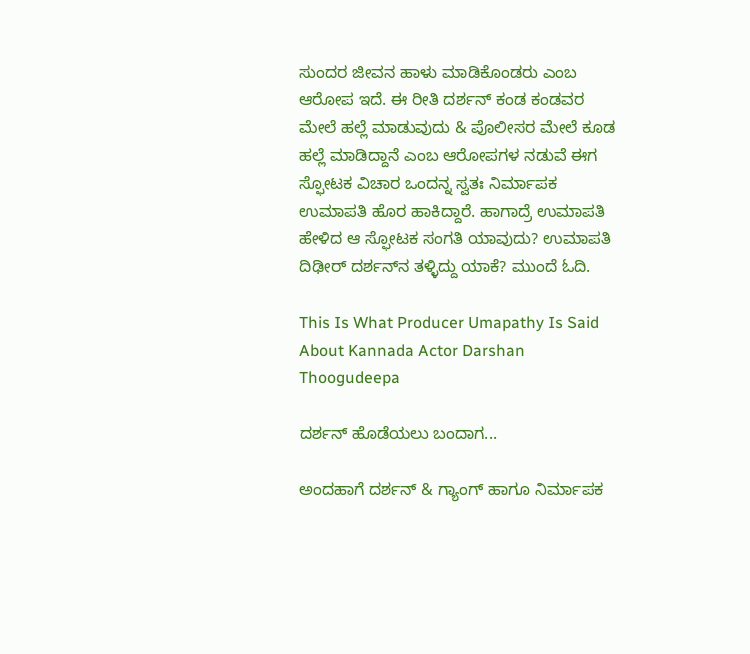ಸುಂದರ ಜೀವನ ಹಾಳು ಮಾಡಿಕೊಂಡರು ಎಂಬ ಆರೋಪ ಇದೆ. ಈ ರೀತಿ ದರ್ಶನ್ ಕಂಡ ಕಂಡವರ ಮೇಲೆ ಹಲ್ಲೆ ಮಾಡುವುದು & ಪೊಲೀಸರ ಮೇಲೆ ಕೂಡ ಹಲ್ಲೆ ಮಾಡಿದ್ದಾನೆ ಎಂಬ ಆರೋಪಗಳ ನಡುವೆ ಈಗ ಸ್ಫೋಟಕ ವಿಚಾರ ಒಂದನ್ನ ಸ್ವತಃ ನಿರ್ಮಾಪಕ ಉಮಾಪತಿ ಹೊರ ಹಾಕಿದ್ದಾರೆ. ಹಾಗಾದ್ರೆ ಉಮಾಪತಿ ಹೇಳಿದ ಆ ಸ್ಫೋಟಕ ಸಂಗತಿ ಯಾವುದು? ಉಮಾಪತಿ ದಿಢೀರ್ ದರ್ಶನ್‌ನ ತಳ್ಳಿದ್ದು ಯಾಕೆ? ಮುಂದೆ ಓದಿ.

This Is What Producer Umapathy Is Said About Kannada Actor Darshan Thoogudeepa

ದರ್ಶನ್ ಹೊಡೆಯಲು ಬಂದಾಗ...

ಅಂದಹಾಗೆ ದರ್ಶನ್ & ಗ್ಯಾಂಗ್ ಹಾಗೂ ನಿರ್ಮಾಪಕ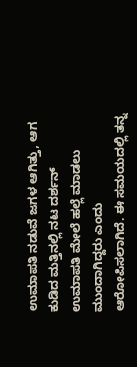ಉಮಾಪತಿ ನಡುವೆ ಜಗಳ ಆಗಿತ್ತು, ಆಗ ಕುಡಿದ ಮತ್ತಿನಲ್ಲಿ ನಟ ದರ್ಶನ್ ಉಮಾಪತಿ ಮೇಲೆ ಹಲ್ಲೆ ಮಾಡಲು ಮುಂದಾಗಿದ್ದರು ಎಂದು ಆರೋಪಿಸಲಾಗಿದೆ. ಈ ಸಮಯದಲ್ಲಿ ತನ್ನ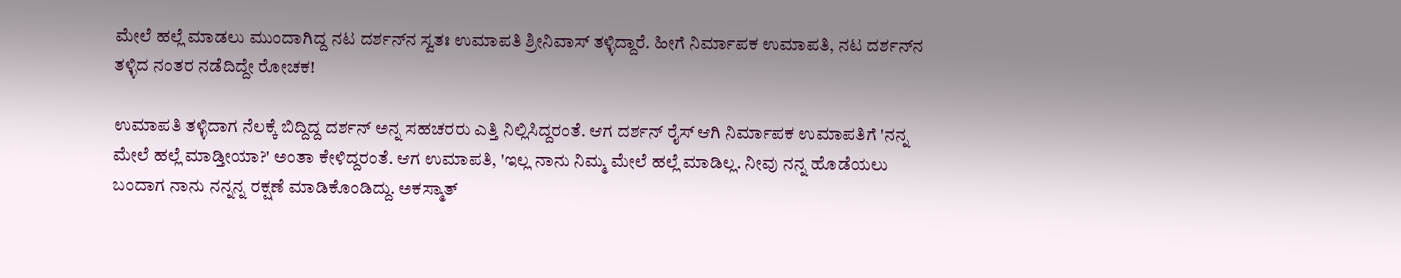ಮೇಲೆ ಹಲ್ಲೆ ಮಾಡಲು ಮುಂದಾಗಿದ್ದ ನಟ ದರ್ಶನ್‌ನ ಸ್ವತಃ ಉಮಾಪತಿ ಶ್ರೀನಿವಾಸ್ ತಳ್ಳಿದ್ದಾರೆ. ಹೀಗೆ ನಿರ್ಮಾಪಕ ಉಮಾಪತಿ, ನಟ ದರ್ಶನ್‌ನ ತಳ್ಳಿದ ನಂತರ ನಡೆದಿದ್ದೇ ರೋಚಕ!

ಉಮಾಪತಿ ತಳ್ಳಿದಾಗ ನೆಲಕ್ಕೆ ಬಿದ್ದಿದ್ದ ದರ್ಶನ್‌ ಅನ್ನ ಸಹಚರರು ಎತ್ತಿ ನಿಲ್ಲಿಸಿದ್ದರಂತೆ. ಆಗ ದರ್ಶನ್ ರೈಸ್ ಆಗಿ ನಿರ್ಮಾಪಕ ಉಮಾಪತಿಗೆ 'ನನ್ನ ಮೇಲೆ ಹಲ್ಲೆ ಮಾಡ್ತೀಯಾ?' ಅಂತಾ ಕೇಳಿದ್ದರಂತೆ. ಆಗ ಉಮಾಪತಿ, 'ಇಲ್ಲ ನಾನು ನಿಮ್ಮ ಮೇಲೆ ಹಲ್ಲೆ ಮಾಡಿಲ್ಲ. ನೀವು ನನ್ನ ಹೊಡೆಯಲು ಬಂದಾಗ ನಾನು ನನ್ನನ್ನ ರಕ್ಷಣೆ ಮಾಡಿಕೊಂಡಿದ್ದು. ಅಕಸ್ಮಾತ್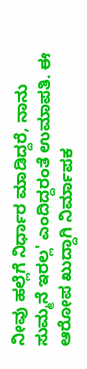ನೀವು ಹಲ್ಲೆಗೆ ನಿರ್ಧಾರ ಮಾಡಿದ್ದರೆ, ನಾನು ಸುಮ್ಮನೆ ಇರಲ್ಲ' ಎಂದಿದ್ದರಂತೆ ಉಮಾಪತಿ. ಈ ಆರೋಪ ಖುದ್ದಾಗಿ ನಿರ್ಮಾಪಕ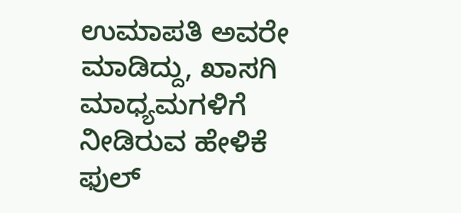ಉಮಾಪತಿ ಅವರೇ ಮಾಡಿದ್ದು, ಖಾಸಗಿ ಮಾಧ್ಯಮಗಳಿಗೆ ನೀಡಿರುವ ಹೇಳಿಕೆ ಫುಲ್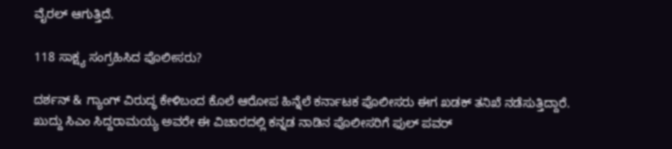ವೈರಲ್ ಆಗುತ್ತಿದೆ.

118 ಸಾಕ್ಷ್ಯ ಸಂಗ್ರಹಿಸಿದ ಪೊಲೀಸರು?

ದರ್ಶನ್ & ಗ್ಯಾಂಗ್ ವಿರುದ್ಧ ಕೇಳಿಬಂದ ಕೊಲೆ ಆರೋಪ ಹಿನ್ನೆಲೆ ಕರ್ನಾಟಕ ಪೊಲೀಸರು ಈಗ ಖಡಕ್ ತನಿಖೆ ನಡೆಸುತ್ತಿದ್ದಾರೆ. ಖುದ್ದು ಸಿಎಂ ಸಿದ್ದರಾಮಯ್ಯ ಅವರೇ ಈ ವಿಚಾರದಲ್ಲಿ ಕನ್ನಡ ನಾಡಿನ ಪೊಲೀಸರಿಗೆ ಫುಲ್ ಪವರ್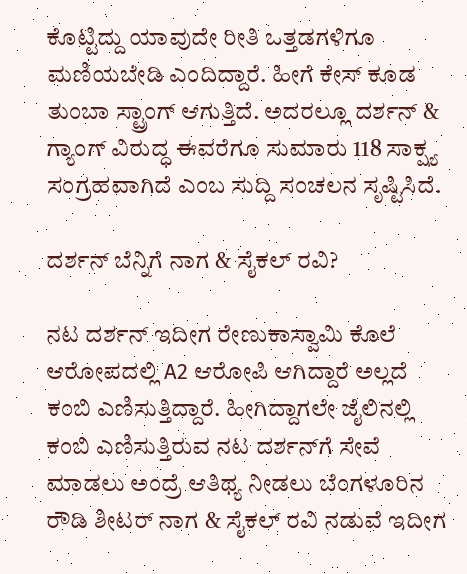ಕೊಟ್ಟಿದ್ದು ಯಾವುದೇ ರೀತಿ ಒತ್ತಡಗಳಿಗೂ ಮಣಿಯಬೇಡಿ ಎಂದಿದ್ದಾರೆ. ಹೀಗೆ ಕೇಸ್ ಕೂಡ ತುಂಬಾ ಸ್ಟ್ರಾಂಗ್ ಆಗುತ್ತಿದೆ. ಅದರಲ್ಲೂ ದರ್ಶನ್ & ಗ್ಯಾಂಗ್ ವಿರುದ್ಧ ಈವರೆಗೂ ಸುಮಾರು 118 ಸಾಕ್ಷ್ಯ ಸಂಗ್ರಹವಾಗಿದೆ ಎಂಬ ಸುದ್ದಿ ಸಂಚಲನ ಸೃಷ್ಟಿಸಿದೆ.

ದರ್ಶನ್ ಬೆನ್ನಿಗೆ ನಾಗ & ಸೈಕಲ್ ರವಿ?

ನಟ ದರ್ಶನ್ ಇದೀಗ ರೇಣುಕಾಸ್ವಾಮಿ ಕೊಲೆ ಆರೋಪದಲ್ಲಿ A2 ಆರೋಪಿ ಆಗಿದ್ದಾರೆ ಅಲ್ಲದೆ ಕಂಬಿ ಎಣಿಸುತ್ತಿದ್ದಾರೆ. ಹೀಗಿದ್ದಾಗಲೇ ಜೈಲಿನಲ್ಲಿ ಕಂಬಿ ಎಣಿಸುತ್ತಿರುವ ನಟ ದರ್ಶನ್‌ಗೆ ಸೇವೆ ಮಾಡಲು ಅಂದ್ರೆ ಆತಿಥ್ಯ ನೀಡಲು ಬೆಂಗಳೂರಿನ ರೌಡಿ ಶೀಟರ್ ನಾಗ & ಸೈಕಲ್ ರವಿ ನಡುವೆ ಇದೀಗ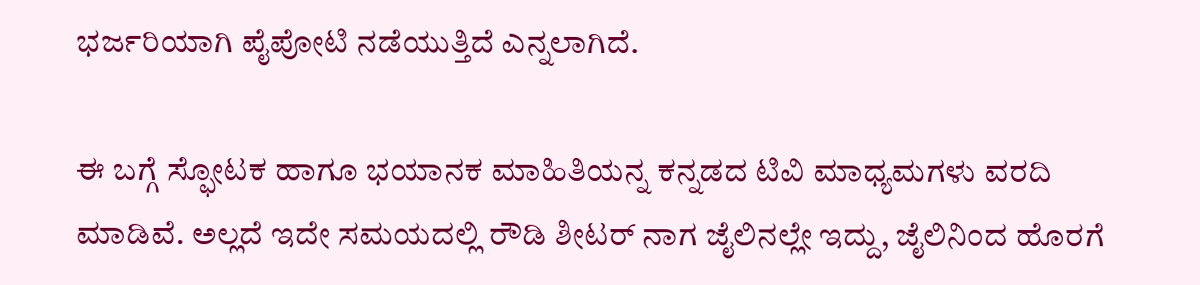ಭರ್ಜರಿಯಾಗಿ ಪೈಪೋಟಿ ನಡೆಯುತ್ತಿದೆ ಎನ್ನಲಾಗಿದೆ.

ಈ ಬಗ್ಗೆ ಸ್ಫೋಟಕ ಹಾಗೂ ಭಯಾನಕ ಮಾಹಿತಿಯನ್ನ ಕನ್ನಡದ ಟಿವಿ ಮಾಧ್ಯಮಗಳು ವರದಿ ಮಾಡಿವೆ. ಅಲ್ಲದೆ ಇದೇ ಸಮಯದಲ್ಲಿ ರೌಡಿ ಶೀಟರ್ ನಾಗ ಜೈಲಿನಲ್ಲೇ ಇದ್ದು, ಜೈಲಿನಿಂದ ಹೊರಗೆ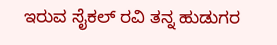ಇರುವ ಸೈಕಲ್ ರವಿ ತನ್ನ ಹುಡುಗರ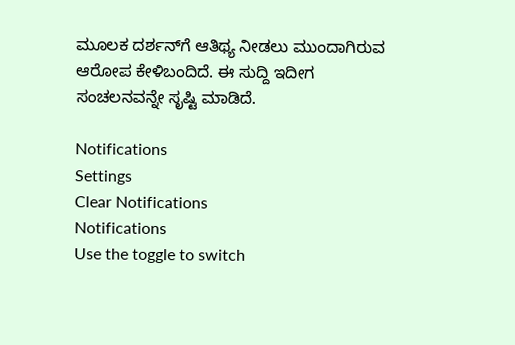ಮೂಲಕ ದರ್ಶನ್‌ಗೆ ಆತಿಥ್ಯ ನೀಡಲು ಮುಂದಾಗಿರುವ ಆರೋಪ ಕೇಳಿಬಂದಿದೆ. ಈ ಸುದ್ದಿ ಇದೀಗ ಸಂಚಲನವನ್ನೇ ಸೃಷ್ಟಿ ಮಾಡಿದೆ.

Notifications
Settings
Clear Notifications
Notifications
Use the toggle to switch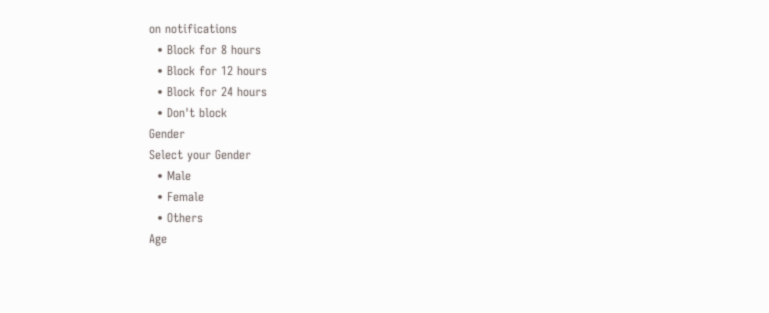on notifications
  • Block for 8 hours
  • Block for 12 hours
  • Block for 24 hours
  • Don't block
Gender
Select your Gender
  • Male
  • Female
  • Others
Age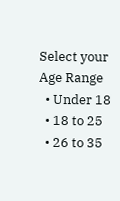Select your Age Range
  • Under 18
  • 18 to 25
  • 26 to 35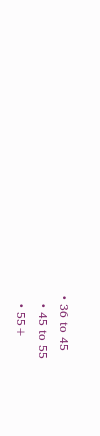• 36 to 45
  • 45 to 55
  • 55+